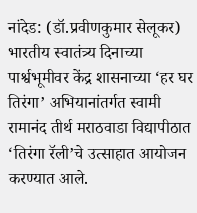नांदेड: (डॉ.प्रवीणकुमार सेलूकर)
भारतीय स्वातंत्र्य दिनाच्या पार्श्वभूमीवर केंद्र शासनाच्या ‘हर घर तिरंगा’ अभियानांतर्गत स्वामी रामानंद तीर्थ मराठवाडा विद्यापीठात ‘तिरंगा रॅली’चे उत्साहात आयोजन करण्यात आले.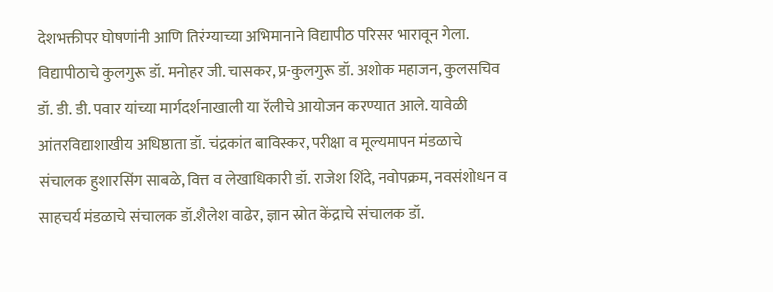देशभक्तीपर घोषणांनी आणि तिरंग्याच्या अभिमानाने विद्यापीठ परिसर भारावून गेला.
विद्यापीठाचे कुलगुरू डॉ. मनोहर जी. चासकर, प्र-कुलगुरू डॉ. अशोक महाजन, कुलसचिव डॉ. डी. डी. पवार यांच्या मार्गदर्शनाखाली या रॅलीचे आयोजन करण्यात आले. यावेळी आंतरविद्याशाखीय अधिष्ठाता डॉ. चंद्रकांत बाविस्कर, परीक्षा व मूल्यमापन मंडळाचे संचालक हुशारसिंग साबळे, वित्त व लेखाधिकारी डॉ. राजेश शिंदे, नवोपक्रम, नवसंशोधन व साहचर्य मंडळाचे संचालक डॉ.शैलेश वाढेर, ज्ञान स्रोत केंद्राचे संचालक डॉ.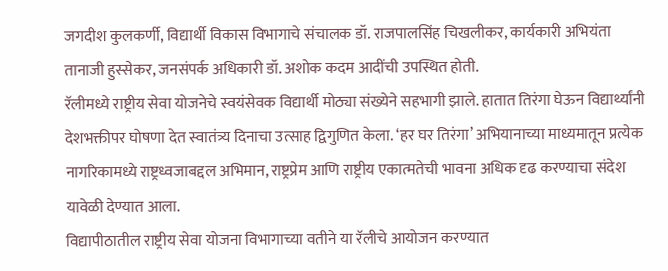जगदीश कुलकर्णी, विद्यार्थी विकास विभागाचे संचालक डॉ. राजपालसिंह चिखलीकर, कार्यकारी अभियंता तानाजी हुस्सेकर, जनसंपर्क अधिकारी डॉ. अशोक कदम आदींची उपस्थित होती.
रॅलीमध्ये राष्ट्रीय सेवा योजनेचे स्वयंसेवक विद्यार्थी मोठ्या संख्येने सहभागी झाले. हातात तिरंगा घेऊन विद्यार्थ्यांनी देशभक्तीपर घोषणा देत स्वातंत्र्य दिनाचा उत्साह द्विगुणित केला. ‘हर घर तिरंगा’ अभियानाच्या माध्यमातून प्रत्येक नागरिकामध्ये राष्ट्रध्वजाबद्दल अभिमान, राष्ट्रप्रेम आणि राष्ट्रीय एकात्मतेची भावना अधिक दृढ करण्याचा संदेश यावेळी देण्यात आला.
विद्यापीठातील राष्ट्रीय सेवा योजना विभागाच्या वतीने या रॅलीचे आयोजन करण्यात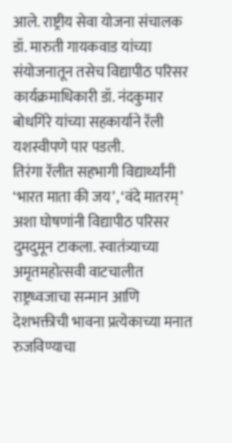आले. राष्ट्रीय सेवा योजना संचालक डॉ. मारुती गायकवाड यांच्या संयोजनातून तसेच विद्यापीठ परिसर कार्यक्रमाधिकारी डॉ. नंदकुमार बोधगिरे यांच्या सहकार्याने रॅली यशस्वीपणे पार पडली.
तिरंगा रॅलीत सहभागी विद्यार्थ्यांनी ‘भारत माता की जय’, ‘वंदे मातरम्’ अशा घोषणांनी विद्यापीठ परिसर दुमदुमून टाकला. स्वातंत्र्याच्या अमृतमहोत्सवी वाटचालीत राष्ट्रध्वजाचा सन्मान आणि देशभक्तीची भावना प्रत्येकाच्या मनात रुजविण्याचा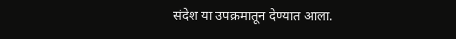संदेश या उपक्रमातून देण्यात आला.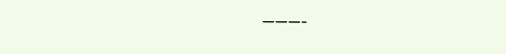———-